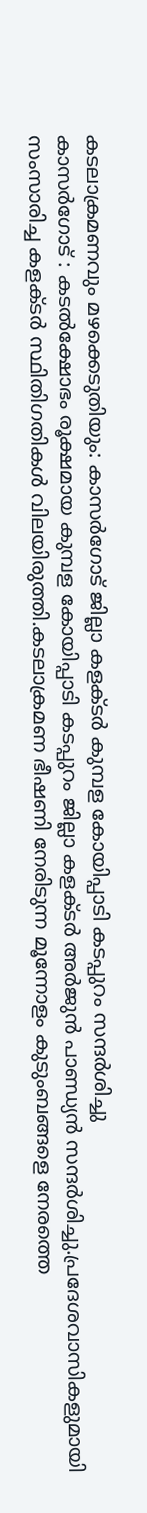കടലാക്രമണവും മഴക്കെടുതിയും: കാസർഗോട് ജില്ലാ കളക്ടർ കുമ്പള കോയിപ്പാടി കടപ്പുറം സന്ദർശിച്ചു
കാസർഗോട് : കടൽക്ഷോഭം രൂക്ഷമായ കുമ്പള കോയിപ്പാടി കടപ്പുറം ജില്ലാ കളക്ടർ അർജുൻ പാണ്ഡ്യൻ സന്ദർശിച്ചു.പ്രദേശവാസികളുമായി സംസാരിച്ച കളക്ടർ സ്ഥിതിഗതികൾ വിലയിരുത്തി.കടലാക്രമണ ഭീഷണി നേരിടുന്ന മൂന്നോളം കുടുംബങ്ങളെ നേരത്തെ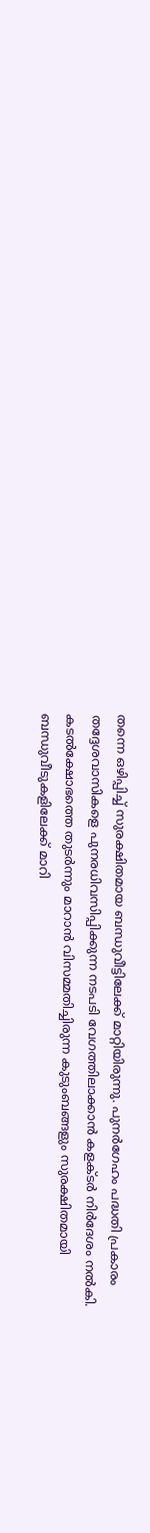തന്നെ ഒഴിപ്പിച്ച് സുരക്ഷിതമായ ബന്ധുവീട്ടിലേക്ക് മാറ്റിയിരുന്നു. പുനർഗേഹം പദ്ധതി പ്രകാരം തദ്ദേശവാസികളെ പുനരധിവസിപ്പിക്കുന്ന നടപടി വേഗത്തിലാക്കാൻ കളക്ടർ നിർദേശം നൽകി. കടൽക്ഷോഭത്തെ തുടർന്നും മാറാൻ വിസമ്മതിച്ചിരുന്ന കുടുംബങ്ങളും സുരക്ഷിതമായി ബന്ധുവീടുകളിലേക്ക് മാറി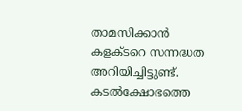താമസിക്കാൻ കളക്ടറെ സന്നദ്ധത അറിയിച്ചിട്ടുണ്ട്.
കടൽക്ഷോഭത്തെ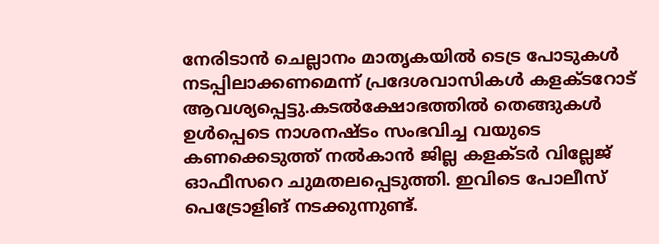നേരിടാൻ ചെല്ലാനം മാതൃകയിൽ ടെട്ര പോടുകൾ നടപ്പിലാക്കണമെന്ന് പ്രദേശവാസികൾ കളക്ടറോട് ആവശ്യപ്പെട്ടു.കടൽക്ഷോഭത്തിൽ തെങ്ങുകൾ ഉൾപ്പെടെ നാശനഷ്ടം സംഭവിച്ച വയുടെ കണക്കെടുത്ത് നൽകാൻ ജില്ല കളക്ടർ വില്ലേജ് ഓഫീസറെ ചുമതലപ്പെടുത്തി. ഇവിടെ പോലീസ് പെട്രോളിങ് നടക്കുന്നുണ്ട്.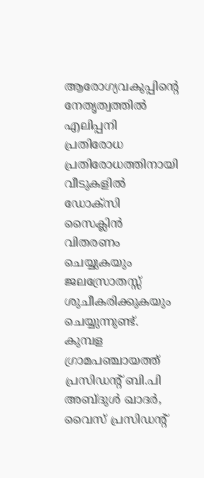ആരോഗ്യവകുപ്പിന്റെ നേതൃത്വത്തിൽ എലിപ്പനി പ്രതിരോധ പ്രതിരോധത്തിനായി വീടുകളിൽ ഡോക്സി സൈക്ലിൻ വിതരണം ചെയ്യുകയും ജലസ്രോതസ്സ് ശുചീകരിക്കുകയും ചെയ്യുന്നുണ്ട്.
കുമ്പള ഗ്രാമപഞ്ചായത്ത് പ്രസിഡന്റ് ബി.പി അബ്ദുൾ ഖാദർ, വൈസ് പ്രസിഡന്റ്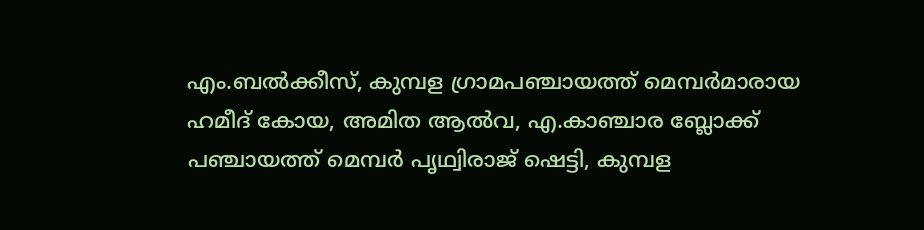എം.ബൽക്കീസ്, കുമ്പള ഗ്രാമപഞ്ചായത്ത് മെമ്പർമാരായ ഹമീദ് കോയ, അമിത ആൽവ, എ.കാഞ്ചാര ബ്ലോക്ക് പഞ്ചായത്ത് മെമ്പർ പൃഥ്വിരാജ് ഷെട്ടി, കുമ്പള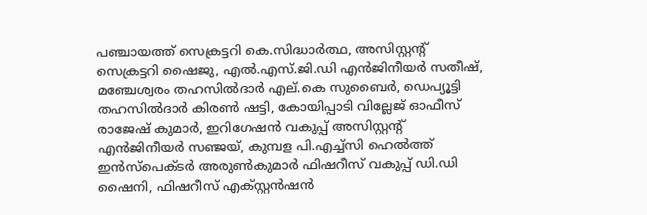പഞ്ചായത്ത് സെക്രട്ടറി കെ.സിദ്ധാർത്ഥ, അസിസ്റ്റന്റ് സെക്രട്ടറി ഷൈജു, എൽ.എസ്.ജി.ഡി എൻജിനീയർ സതീഷ്, മഞ്ചേശ്വരം തഹസിൽദാർ എല്.കെ സുബൈർ, ഡെപ്യൂട്ടി തഹസിൽദാർ കിരൺ ഷട്ടി, കോയിപ്പാടി വില്ലേജ് ഓഫീസ് രാജേഷ് കുമാർ, ഇറിഗേഷൻ വകുപ്പ് അസിസ്റ്റന്റ് എൻജിനീയർ സഞ്ജയ്, കുമ്പള പി.എച്ച്സി ഹെൽത്ത് ഇൻസ്പെക്ടർ അരുൺകുമാർ ഫിഷറീസ് വകുപ്പ് ഡി.ഡി ഷൈനി, ഫിഷറീസ് എക്സ്റ്റൻഷൻ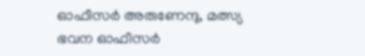ഓഫീസർ അരുണേന്ദു, മത്സ്യ ഭവന ഓഫീസർ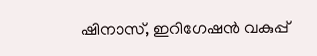ഷിനാസ്, ഇറിഗേഷൻ വകുപ്പ്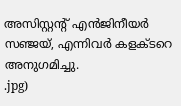അസിസ്റ്റന്റ് എൻജിനീയർ സഞ്ജയ്, എന്നിവർ കളക്ടറെ അനുഗമിച്ചു.
.jpg)